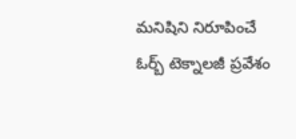మనిషిని నిరూపించే ఓర్బ్ టెక్నాలజీ ప్రవేశం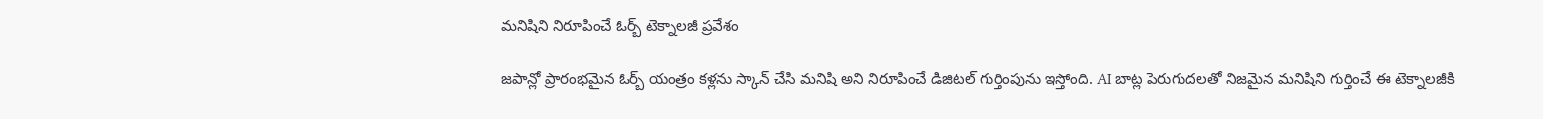మనిషిని నిరూపించే ఓర్బ్ టెక్నాలజీ ప్రవేశం

జపాన్లో ప్రారంభమైన ఓర్బ్ యంత్రం కళ్లను స్కాన్ చేసి మనిషి అని నిరూపించే డిజిటల్ గుర్తింపును ఇస్తోంది. AI బాట్ల పెరుగుదలతో నిజమైన మనిషిని గుర్తించే ఈ టెక్నాలజీకి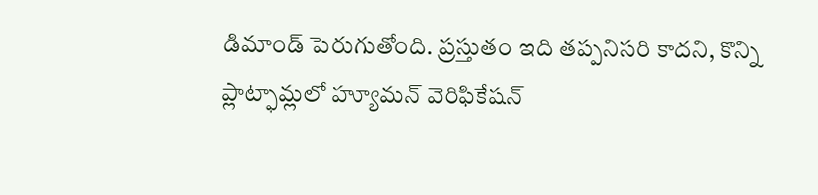డిమాండ్ పెరుగుతోంది. ప్రస్తుతం ఇది తప్పనిసరి కాదని, కొన్ని ప్లాట్ఫామ్లలో హ్యూమన్ వెరిఫికేషన్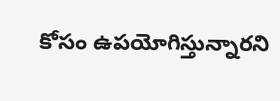కోసం ఉపయోగిస్తున్నారని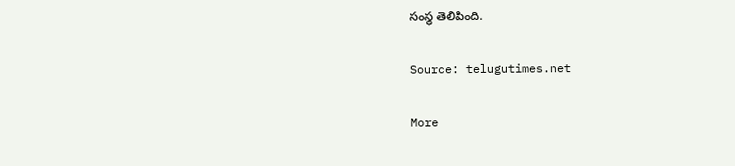సంస్థ తెలిపింది.

Source: telugutimes.net

More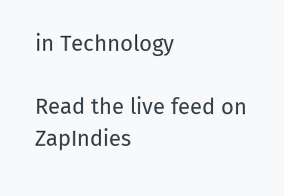in Technology

Read the live feed on ZapIndies